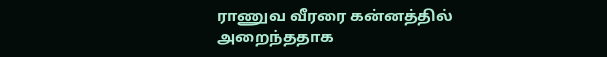ராணுவ வீரரை கன்னத்தில் அறைந்ததாக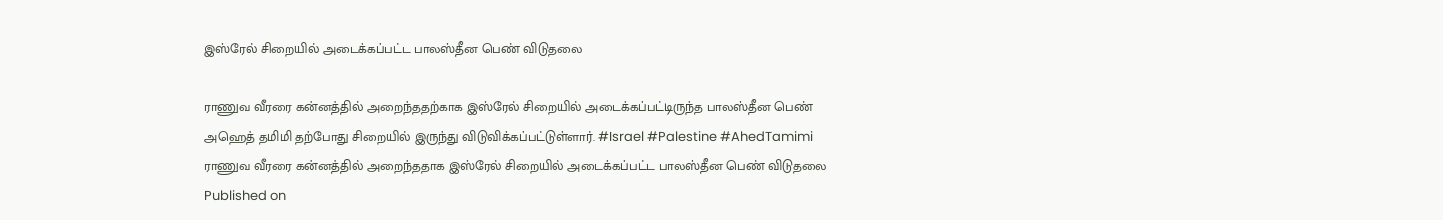இஸ்ரேல் சிறையில் அடைக்கப்பட்ட பாலஸ்தீன பெண் விடுதலை

ராணுவ வீரரை கன்னத்தில் அறைந்ததற்காக இஸ்ரேல் சிறையில் அடைக்கப்பட்டிருந்த பாலஸ்தீன பெண் அஹெத் தமிமி தற்போது சிறையில் இருந்து விடுவிக்கப்பட்டுள்ளார். #Israel #Palestine #AhedTamimi
ராணுவ வீரரை கன்னத்தில் அறைந்ததாக இஸ்ரேல் சிறையில் அடைக்கப்பட்ட பாலஸ்தீன பெண் விடுதலை
Published on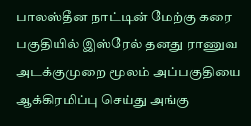பாலஸ்தீன நாட்டின் மேற்கு கரை பகுதியில் இஸ்ரேல் தனது ராணுவ அடக்குமுறை மூலம் அப்பகுதியை ஆக்கிரமிப்பு செய்து அங்கு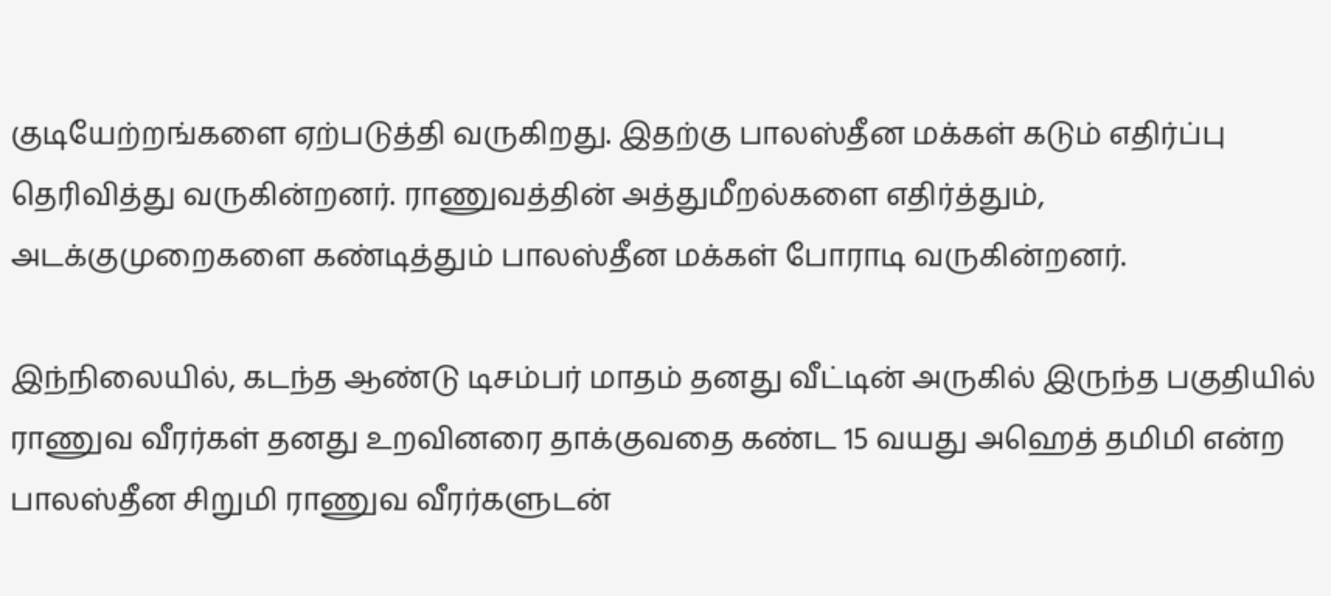குடியேற்றங்களை ஏற்படுத்தி வருகிறது. இதற்கு பாலஸ்தீன மக்கள் கடும் எதிர்ப்பு தெரிவித்து வருகின்றனர். ராணுவத்தின் அத்துமீறல்களை எதிர்த்தும், அடக்குமுறைகளை கண்டித்தும் பாலஸ்தீன மக்கள் போராடி வருகின்றனர்.

இந்நிலையில், கடந்த ஆண்டு டிசம்பர் மாதம் தனது வீட்டின் அருகில் இருந்த பகுதியில் ராணுவ வீரர்கள் தனது உறவினரை தாக்குவதை கண்ட 15 வயது அஹெத் தமிமி என்ற பாலஸ்தீன சிறுமி ராணுவ வீரர்களுடன்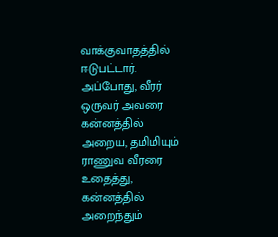வாக்குவாதத்தில் ஈடுபட்டார். அப்போது, வீரர் ஒருவர் அவரை கன்னத்தில் அறைய, தமிமியும் ராணுவ வீரரை உதைத்து, கன்னத்தில் அறைந்தும்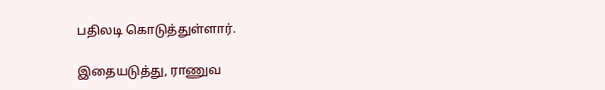பதிலடி கொடுத்துள்ளார்.

இதையடுத்து, ராணுவ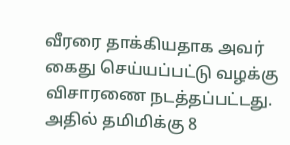வீரரை தாக்கியதாக அவர் கைது செய்யப்பட்டு வழக்கு விசாரணை நடத்தப்பட்டது. அதில் தமிமிக்கு 8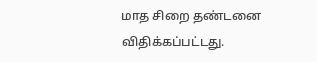மாத சிறை தண்டனை விதிக்கப்பட்டது.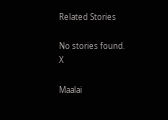Related Stories

No stories found.
X

Maalai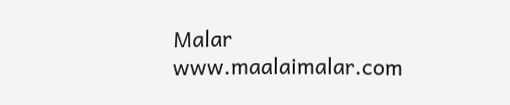Malar
www.maalaimalar.com